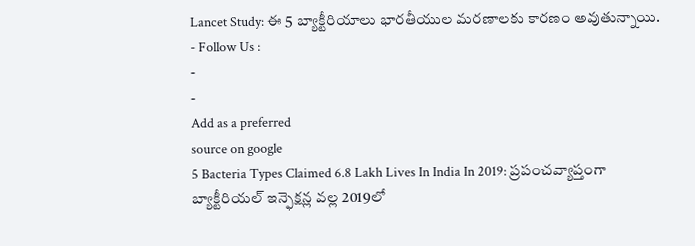Lancet Study: ఈ 5 బ్యాక్టీరియాలు భారతీయుల మరణాలకు కారణం అవుతున్నాయి.
- Follow Us :
-
-
Add as a preferred
source on google
5 Bacteria Types Claimed 6.8 Lakh Lives In India In 2019: ప్రపంచవ్యాప్తంగా బ్యాక్టీరియల్ ఇన్ఫెక్షన్ల వల్ల 2019లో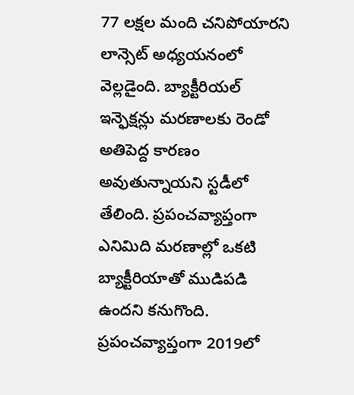77 లక్షల మంది చనిపోయారని లాన్సెట్ అధ్యయనంలో వెల్లడైంది. బ్యాక్టీరియల్ ఇన్ఫెక్షన్లు మరణాలకు రెండో అతిపెద్ద కారణం అవుతున్నాయని స్టడీలో తేలింది. ప్రపంచవ్యాప్తంగా ఎనిమిది మరణాల్లో ఒకటి బ్యాక్టీరియాతో ముడిపడి ఉందని కనుగొంది. ప్రపంచవ్యాప్తంగా 2019లో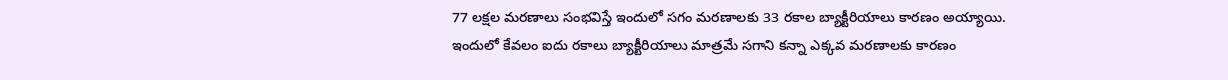77 లక్షల మరణాలు సంభవిస్తే ఇందులో సగం మరణాలకు 33 రకాల బ్యాక్టీరియాలు కారణం అయ్యాయి. ఇందులో కేవలం ఐదు రకాలు బ్యాక్టీరియాలు మాత్రమే సగాని కన్నా ఎక్కవ మరణాలకు కారణం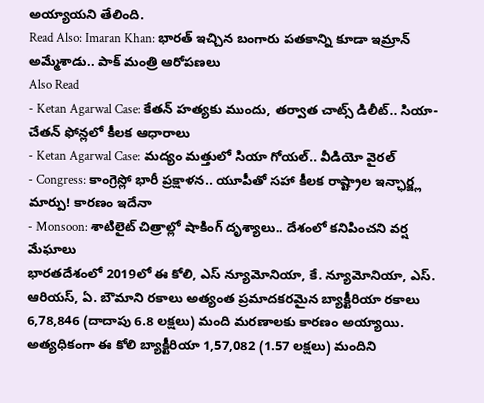అయ్యాయని తేలింది.
Read Also: Imaran Khan: భారత్ ఇచ్చిన బంగారు పతకాన్ని కూడా ఇమ్రాన్ అమ్మేశాడు.. పాక్ మంత్రి ఆరోపణలు
Also Read
- Ketan Agarwal Case: కేతన్ హత్యకు ముందు, తర్వాత చాట్స్ డిలీట్.. సియా-చేతన్ ఫోన్లలో కీలక ఆధారాలు
- Ketan Agarwal Case: మద్యం మత్తులో సియా గోయల్.. వీడియో వైరల్
- Congress: కాంగ్రెస్లో భారీ ప్రక్షాళన.. యూపీతో సహా కీలక రాష్ట్రాల ఇన్ఛార్జ్ల మార్పు! కారణం ఇదేనా
- Monsoon: శాటిలైట్ చిత్రాల్లో షాకింగ్ దృశ్యాలు.. దేశంలో కనిపించని వర్ష మేఘాలు
భారతదేశంలో 2019లో ఈ కోలి, ఎస్ న్యూమోనియా, కే. న్యూమోనియా, ఎస్. ఆరియస్, ఏ. బౌమాని రకాలు అత్యంత ప్రమాదకరమైన బ్యాక్టీరియా రకాలు 6,78,846 (దాదాపు 6.8 లక్షలు) మంది మరణాలకు కారణం అయ్యాయి. అత్యధికంగా ఈ కోలి బ్యాక్టీరియా 1,57,082 (1.57 లక్షలు) మందిని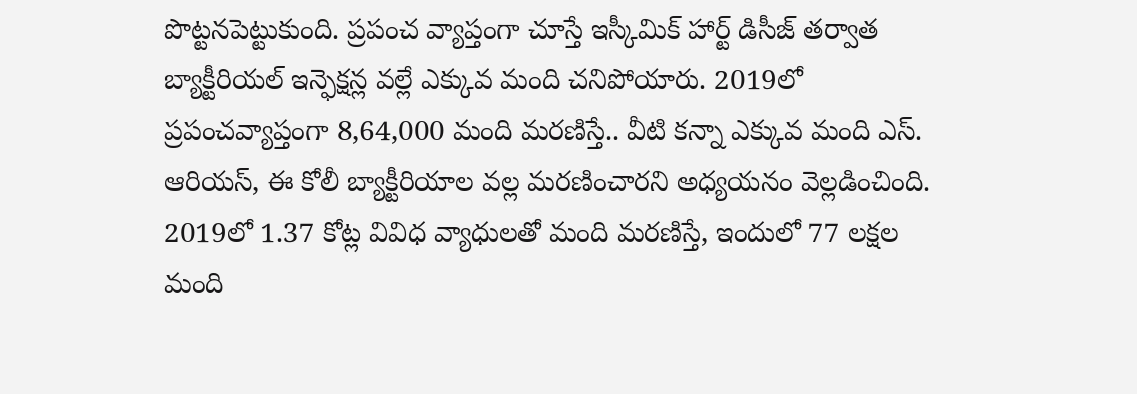పొట్టనపెట్టుకుంది. ప్రపంచ వ్యాప్తంగా చూస్తే ఇస్కీమిక్ హార్ట్ డిసీజ్ తర్వాత బ్యాక్టీరియల్ ఇన్ఫెక్షన్ల వల్లే ఎక్కువ మంది చనిపోయారు. 2019లో ప్రపంచవ్యాప్తంగా 8,64,000 మంది మరణిస్తే.. వీటి కన్నా ఎక్కువ మంది ఎస్. ఆరియస్, ఈ కోలీ బ్యాక్టీరియాల వల్ల మరణించారని అధ్యయనం వెల్లడించింది.
2019లో 1.37 కోట్ల వివిధ వ్యాధులతో మంది మరణిస్తే, ఇందులో 77 లక్షల మంది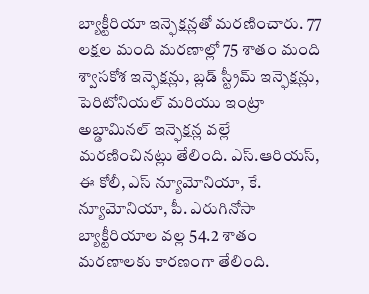బ్యాక్టీరియా ఇన్ఫెక్షన్లతో మరణించారు. 77 లక్షల మంది మరణాల్లో 75 శాతం మంది శ్వాసకోశ ఇన్ఫెక్షన్లు, బ్లడ్ స్ట్రీమ్ ఇన్ఫెక్షన్లు, పెరిటోనియల్ మరియు ఇంట్రా అబ్డామినల్ ఇన్ఫెక్షన్ల వల్లే మరణించినట్లు తేలింది. ఎస్.ఆరియస్, ఈ కోలీ, ఎస్ న్యూమోనియా, కే. న్యూమోనియా, పీ. ఎరుగినోసా బ్యాక్టీరియాల వల్ల 54.2 శాతం మరణాలకు కారణంగా తేలింది.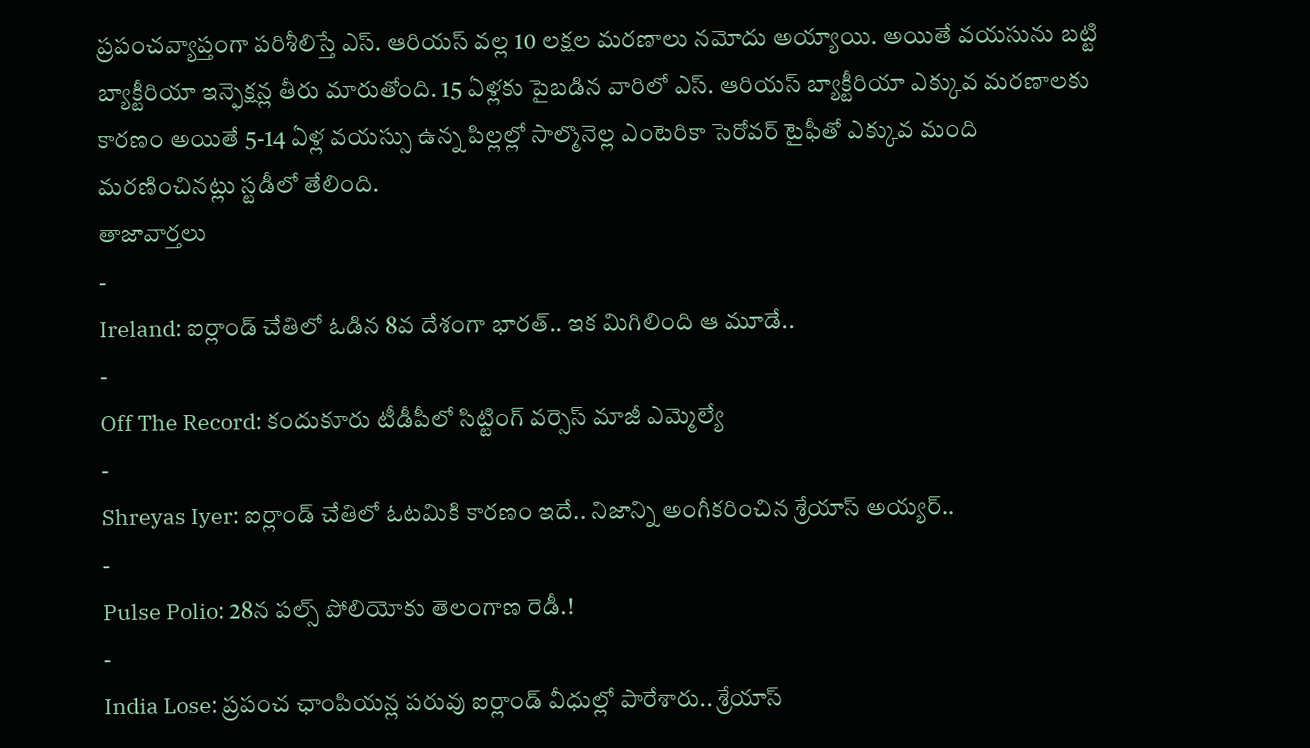ప్రపంచవ్యాప్తంగా పరిశీలిస్తే ఎస్. ఆరియస్ వల్ల 10 లక్షల మరణాలు నమోదు అయ్యాయి. అయితే వయసును బట్టి బ్యాక్టీరియా ఇన్ఫెక్షన్ల తీరు మారుతోంది. 15 ఏళ్లకు పైబడిన వారిలో ఎస్. ఆరియస్ బ్యాక్టీరియా ఎక్కువ మరణాలకు కారణం అయితే 5-14 ఏళ్ల వయస్సు ఉన్న పిల్లల్లో సాల్మొనెల్ల ఎంటెరికా సెరోవర్ టైఫీతో ఎక్కువ మంది మరణించినట్లు స్టడీలో తేలింది.
తాజావార్తలు
-
Ireland: ఐర్లాండ్ చేతిలో ఓడిన 8వ దేశంగా భారత్.. ఇక మిగిలింది ఆ మూడే..
-
Off The Record: కందుకూరు టీడీపీలో సిట్టింగ్ వర్సెస్ మాజీ ఎమ్మెల్యే
-
Shreyas Iyer: ఐర్లాండ్ చేతిలో ఓటమికి కారణం ఇదే.. నిజాన్ని అంగీకరించిన శ్రేయాస్ అయ్యర్..
-
Pulse Polio: 28న పల్స్ పోలియోకు తెలంగాణ రెడీ.!
-
India Lose: ప్రపంచ ఛాంపియన్ల పరువు ఐర్లాండ్ వీధుల్లో పారేశారు.. శ్రేయాస్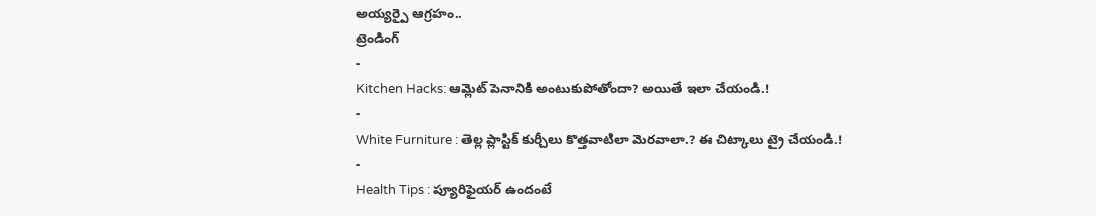అయ్యర్పై ఆగ్రహం..
ట్రెండింగ్
-
Kitchen Hacks: ఆమ్లెట్ పెనానికి అంటుకుపోతోందా? అయితే ఇలా చేయండి.!
-
White Furniture : తెల్ల ప్లాస్టిక్ కుర్చీలు కొత్తవాటిలా మెరవాలా.? ఈ చిట్కాలు ట్రై చేయండి.!
-
Health Tips : ప్యూరిఫైయర్ ఉందంటే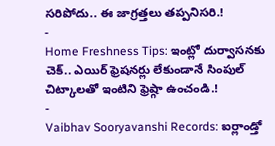సరిపోదు.. ఈ జాగ్రత్తలు తప్పనిసరి.!
-
Home Freshness Tips: ఇంట్లో దుర్వాసనకు చెక్.. ఎయిర్ ఫ్రెషనర్లు లేకుండానే సింపుల్ చిట్కాలతో ఇంటిని ఫ్రెష్గా ఉంచండి.!
-
Vaibhav Sooryavanshi Records: ఐర్లాండ్తో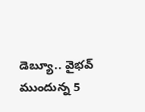డెబ్యూ.. వైభవ్ ముందున్న 5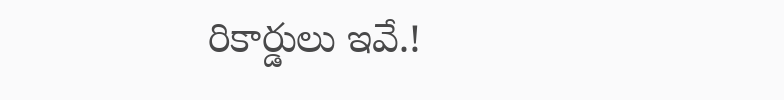రికార్డులు ఇవే.!